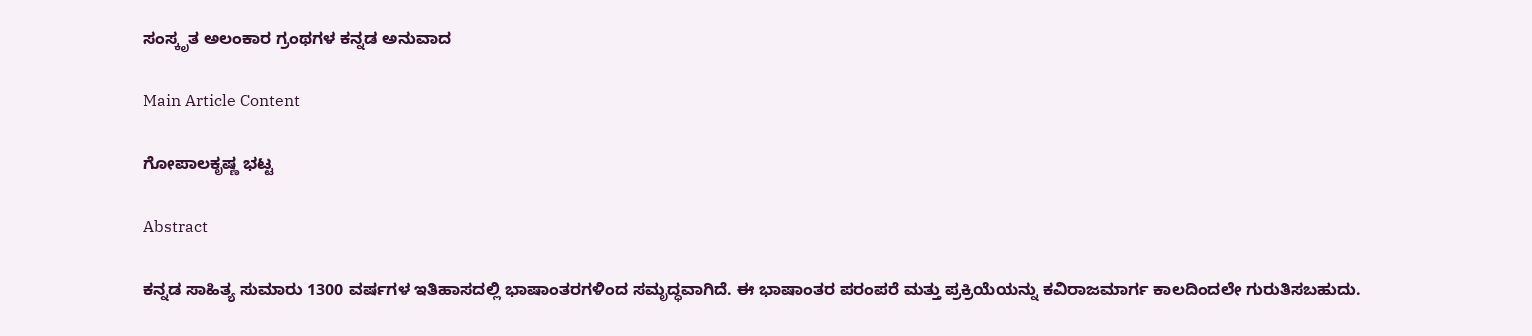ಸಂಸ್ಕೃತ ಅಲಂಕಾರ ಗ್ರಂಥಗಳ ಕನ್ನಡ ಅನುವಾದ

Main Article Content

ಗೋಪಾಲಕೃಷ್ಣ ಭಟ್ಟ

Abstract

ಕನ್ನಡ ಸಾಹಿತ್ಯ ಸುಮಾರು 1300 ವರ್ಷಗಳ ಇತಿಹಾಸದಲ್ಲಿ ಭಾಷಾಂತರಗಳಿಂದ ಸಮೃದ್ಧವಾಗಿದೆ. ಈ ಭಾಷಾಂತರ ಪರಂಪರೆ ಮತ್ತು ಪ್ರಕ್ರಿಯೆಯನ್ನು ಕವಿರಾಜಮಾರ್ಗ ಕಾಲದಿಂದಲೇ ಗುರುತಿಸಬಹುದು.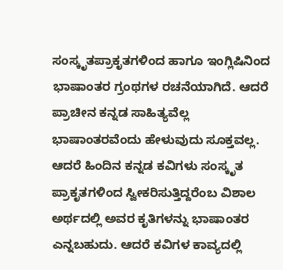ಸಂಸ್ಕೃತಪ್ರಾಕೃತಗಳಿಂದ ಹಾಗೂ ಇಂಗ್ಲಿಷಿನಿಂದ ಭಾಷಾಂತರ ಗ್ರಂಥಗಳ ರಚನೆಯಾಗಿದೆ. ಆದರೆ ಪ್ರಾಚೀನ ಕನ್ನಡ ಸಾಹಿತ್ಯವೆಲ್ಲ ಭಾಷಾಂತರವೆಂದು ಹೇಳುವುದು ಸೂಕ್ತವಲ್ಲ. ಆದರೆ ಹಿಂದಿನ ಕನ್ನಡ ಕವಿಗಳು ಸಂಸ್ಕೃತ ಪ್ರಾಕೃತಗಳಿಂದ ಸ್ವೀಕರಿಸುತ್ತಿದ್ದರೆಂಬ ವಿಶಾಲ ಅರ್ಥದಲ್ಲಿ ಅವರ ಕೃತಿಗಳನ್ನು ಭಾಷಾಂತರ ಎನ್ನಬಹುದು. ಆದರೆ ಕವಿಗಳ ಕಾವ್ಯದಲ್ಲಿ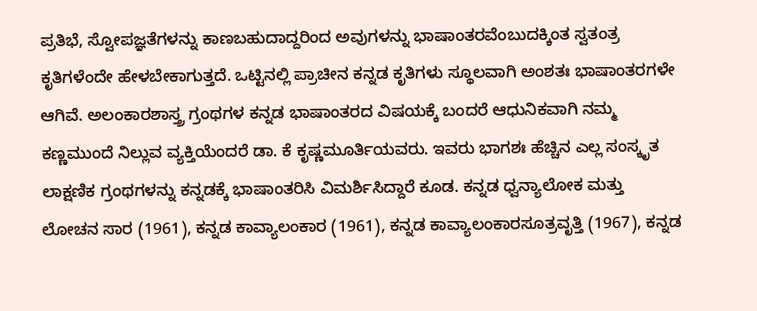ಪ್ರತಿಭೆ, ಸ್ವೋಪಜ್ಞತೆಗಳನ್ನು ಕಾಣಬಹುದಾದ್ದರಿಂದ ಅವುಗಳನ್ನು ಭಾಷಾಂತರವೆಂಬುದಕ್ಕಿಂತ ಸ್ವತಂತ್ರ ಕೃತಿಗಳೆಂದೇ ಹೇಳಬೇಕಾಗುತ್ತದೆ. ಒಟ್ಟಿನಲ್ಲಿ ಪ್ರಾಚೀನ ಕನ್ನಡ ಕೃತಿಗಳು ಸ್ಥೂಲವಾಗಿ ಅಂಶತಃ ಭಾಷಾಂತರಗಳೇ ಆಗಿವೆ. ಅಲಂಕಾರಶಾಸ್ತ್ರ ಗ್ರಂಥಗಳ ಕನ್ನಡ ಭಾಷಾಂತರದ ವಿಷಯಕ್ಕೆ ಬಂದರೆ ಆಧುನಿಕವಾಗಿ ನಮ್ಮ ಕಣ್ಣಮುಂದೆ ನಿಲ್ಲುವ ವ್ಯಕ್ತಿಯೆಂದರೆ ಡಾ. ಕೆ ಕೃಷ್ಣಮೂರ್ತಿಯವರು. ಇವರು ಭಾಗಶಃ ಹೆಚ್ಚಿನ ಎಲ್ಲ ಸಂಸ್ಕೃತ ಲಾಕ್ಷಣಿಕ ಗ್ರಂಥಗಳನ್ನು ಕನ್ನಡಕ್ಕೆ ಭಾಷಾಂತರಿಸಿ ವಿಮರ್ಶಿಸಿದ್ದಾರೆ ಕೂಡ. ಕನ್ನಡ ಧ್ವನ್ಯಾಲೋಕ ಮತ್ತು ಲೋಚನ ಸಾರ (1961), ಕನ್ನಡ ಕಾವ್ಯಾಲಂಕಾರ (1961), ಕನ್ನಡ ಕಾವ್ಯಾಲಂಕಾರಸೂತ್ರವೃತ್ತಿ (1967), ಕನ್ನಡ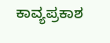ಕಾವ್ಯಪ್ರಕಾಶ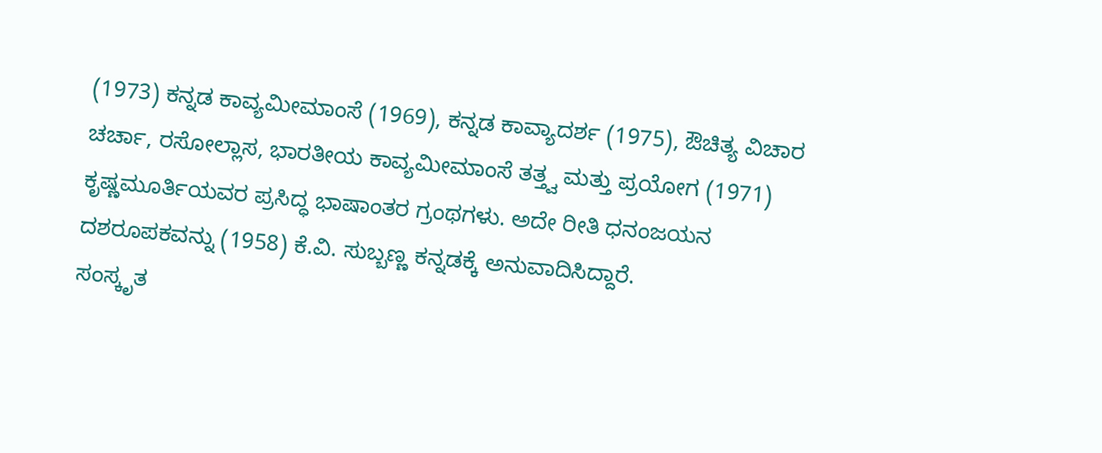(1973) ಕನ್ನಡ ಕಾವ್ಯಮೀಮಾಂಸೆ (1969), ಕನ್ನಡ ಕಾವ್ಯಾದರ್ಶ (1975), ಔಚಿತ್ಯ ವಿಚಾರ ಚರ್ಚಾ, ರಸೋಲ್ಲಾಸ, ಭಾರತೀಯ ಕಾವ್ಯಮೀಮಾಂಸೆ ತತ್ತ್ವ ಮತ್ತು ಪ್ರಯೋಗ (1971) ಕೃಷ್ಣಮೂರ್ತಿಯವರ ಪ್ರಸಿದ್ಧ ಭಾಷಾಂತರ ಗ್ರಂಥಗಳು. ಅದೇ ರೀತಿ ಧನಂಜಯನ ದಶರೂಪಕವನ್ನು (1958) ಕೆ.ವಿ. ಸುಬ್ಬಣ್ಣ ಕನ್ನಡಕ್ಕೆ ಅನುವಾದಿಸಿದ್ದಾರೆ.
ಸಂಸ್ಕೃತ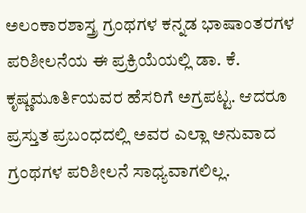ಅಲಂಕಾರಶಾಸ್ತ್ರ ಗ್ರಂಥಗಳ ಕನ್ನಡ ಭಾಷಾಂತರಗಳ ಪರಿಶೀಲನೆಯ ಈ ಪ್ರಕ್ರಿಯೆಯಲ್ಲಿ ಡಾ. ಕೆ. ಕೃಷ್ಣಮೂರ್ತಿಯವರ ಹೆಸರಿಗೆ ಅಗ್ರಪಟ್ಟ. ಆದರೂ ಪ್ರಸ್ತುತ ಪ್ರಬಂಧದಲ್ಲಿ ಅವರ ಎಲ್ಲಾ ಅನುವಾದ ಗ್ರಂಥಗಳ ಪರಿಶೀಲನೆ ಸಾಧ್ಯವಾಗಲಿಲ್ಲ.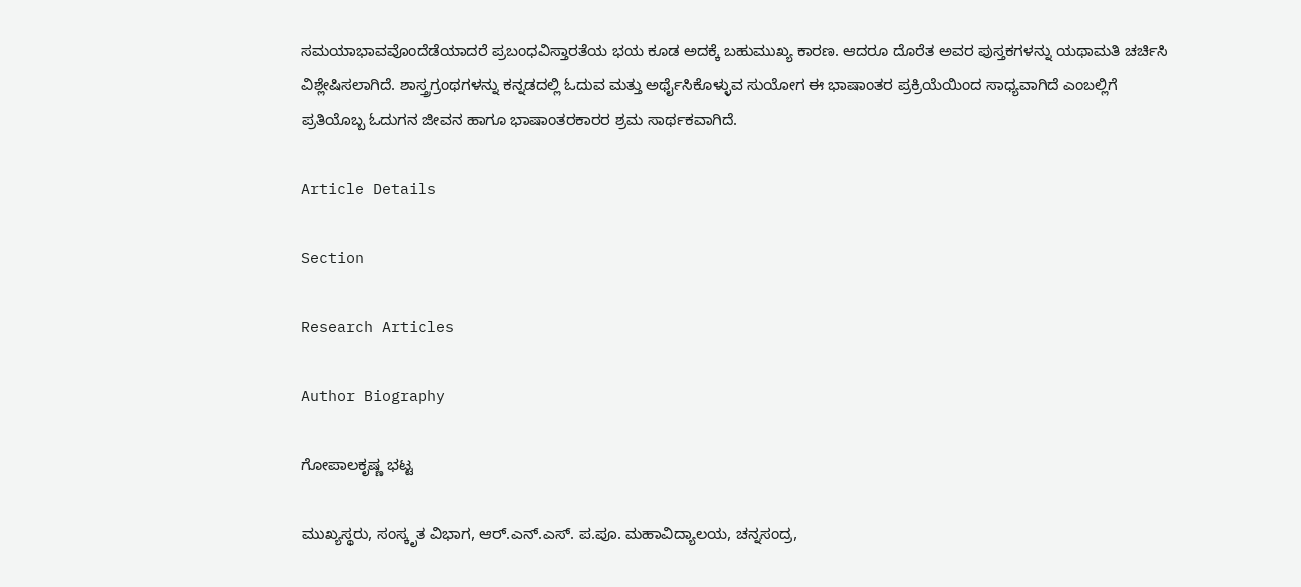ಸಮಯಾಭಾವವೊಂದೆಡೆಯಾದರೆ ಪ್ರಬಂಧವಿಸ್ತಾರತೆಯ ಭಯ ಕೂಡ ಅದಕ್ಕೆ ಬಹುಮುಖ್ಯ ಕಾರಣ. ಆದರೂ ದೊರೆತ ಅವರ ಪುಸ್ತಕಗಳನ್ನು ಯಥಾಮತಿ ಚರ್ಚಿಸಿ ವಿಶ್ಲೇಷಿಸಲಾಗಿದೆ. ಶಾಸ್ತ್ರಗ್ರಂಥಗಳನ್ನು ಕನ್ನಡದಲ್ಲಿ ಓದುವ ಮತ್ತು ಅರ್ಥೈಸಿಕೊಳ್ಳುವ ಸುಯೋಗ ಈ ಭಾಷಾಂತರ ಪ್ರಕ್ರಿಯೆಯಿಂದ ಸಾಧ್ಯವಾಗಿದೆ ಎಂಬಲ್ಲಿಗೆ ಪ್ರತಿಯೊಬ್ಬ ಓದುಗನ ಜೀವನ ಹಾಗೂ ಭಾಷಾಂತರಕಾರರ ಶ್ರಮ ಸಾರ್ಥಕವಾಗಿದೆ.

Article Details

Section

Research Articles

Author Biography

ಗೋಪಾಲಕೃಷ್ಣ ಭಟ್ಟ

ಮುಖ್ಯಸ್ಥರು, ಸಂಸ್ಕೃತ ವಿಭಾಗ, ಆರ್.ಎನ್.ಎಸ್. ಪ.ಪೂ. ಮಹಾವಿದ್ಯಾಲಯ, ಚನ್ನಸಂದ್ರ,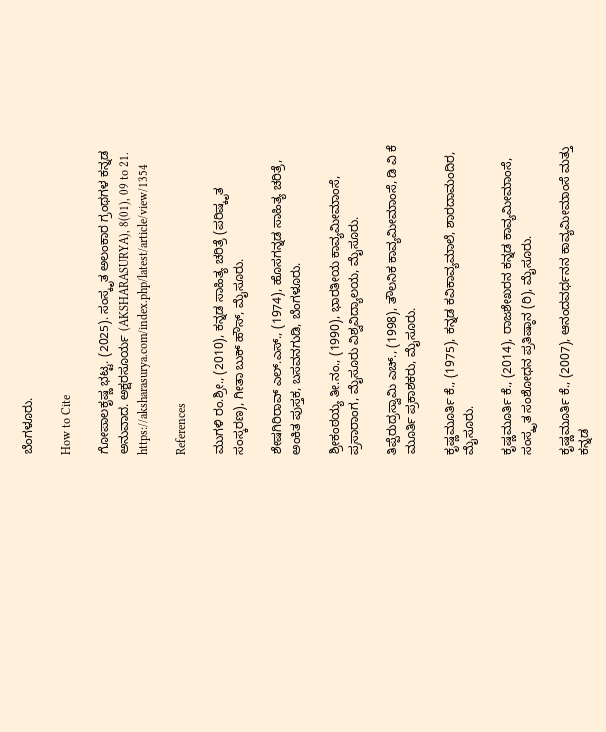ಬೆಂಗಳೂರು.

How to Cite

ಗೋಪಾಲಕೃಷ್ಣ ಭಟ್ಟ. (2025). ಸಂಸ್ಕೃತ ಅಲಂಕಾರ ಗ್ರಂಥಗಳ ಕನ್ನಡ ಅನುವಾದ. ಅಕ್ಷರಸೂರ್ಯ (AKSHARASURYA), 8(01), 09 to 21. https://aksharasurya.com/index.php/latest/article/view/1354

References

ಮುಗಳಿ ರಂ.ಶ್ರೀ., (2010), ಕನ್ನಡ ಸಾಹಿತ್ಯ ಚರಿತ್ರೆ (ಪರಿಷ್ಕೃತ ಸಂಸ್ಕರಣ), ಗೀತಾ ಬುಕ್ ಹೌಸ್, ಮೈಸೂರು.

ಶೇಷಗಿರಿರಾವ್ ಎಲ್.ಎಸ್., (1974), ಹೊಸಗನ್ನಡ ಸಾಹಿತ್ಯ ಚರಿತ್ರೆ, ಅಂಕಿತ ಪುಸ್ತಕ, ಬಸವನಗುಡಿ, ಬೆಂಗಳೂರು.

ಶ್ರೀಕಂಠಯ್ಯ ತೀ.ನಂ., (1990), ಭಾರತೀಯ ಕಾವ್ಯಮೀಮಾಂಸೆ, ಪ್ರಸಾರಾಂಗ, ಮೈಸೂರು ವಿಶ್ವವಿದ್ಯಾಲಯ, ಮೈಸೂರು.

ತಿಪ್ಪೆರುದ್ರಸ್ವಾಮಿ ಎಚ್., (1998), ತೌಲನಿಕ ಕಾವ್ಯಮೀಮಾಂಸೆ, ಡಿ ವಿ ಕೆ ಮೂರ್ತಿ ಪ್ರಕಾಶಕರು, ಮೈಸೂರು.

ಕೃಷ್ಣಮೂರ್ತಿ ಕೆ., (1975), ಕನ್ನಡ ಕವಿಕಾವ್ಯಮಾಲೆ, ಶಾರದಾಮಂದಿರ, ಮೈಸೂರು.

ಕೃಷ್ಣಮೂರ್ತಿ ಕೆ., (2014), ರಾಜಶೇಖರನ ಕನ್ನಡ ಕಾವ್ಯಮೀಮಾಂಸೆ, ಸಂಸ್ಕೃತ ಸಂಶೋಧನ ಪ್ರತಿಷ್ಠಾನ (ರಿ), ಮೈಸೂರು.

ಕೃಷ್ಣಮೂರ್ತಿ ಕೆ., (2007), ಆನಂದವರ್ಧನನ ಕಾವ್ಯಮೀಮಾಂಸೆ ಮತ್ತು ಕನ್ನಡ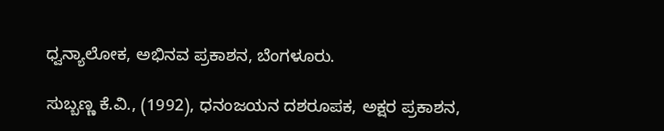ಧ್ವನ್ಯಾಲೋಕ, ಅಭಿನವ ಪ್ರಕಾಶನ, ಬೆಂಗಳೂರು.

ಸುಬ್ಬಣ್ಣ ಕೆ.ವಿ., (1992), ಧನಂಜಯನ ದಶರೂಪಕ, ಅಕ್ಷರ ಪ್ರಕಾಶನ,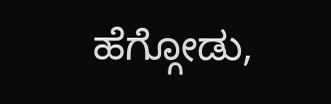ಹೆಗ್ಗೋಡು,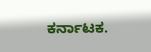ಕರ್ನಾಟಕ.